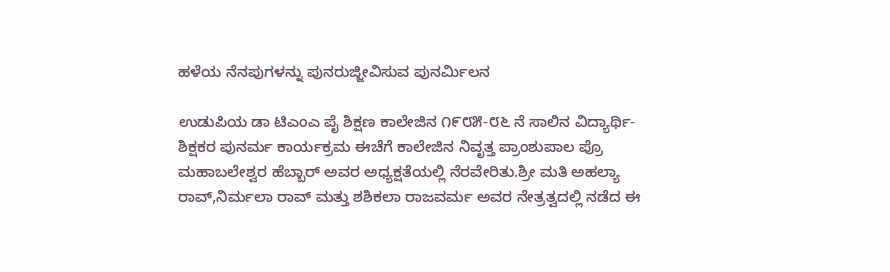ಹಳೆಯ ನೆನಪುಗಳನ್ನು ಪುನರುಜ್ಜೀವಿಸುವ ಪುನರ್ಮಿಲನ

ಉಡುಪಿಯ ಡಾ ಟಿಎಂಎ ಪೈ ಶಿಕ್ಷಣ ಕಾಲೇಜಿನ ೧೯೮೫-೮೬ ನೆ ಸಾಲಿನ ವಿದ್ಯಾರ್ಥಿ- ಶಿಕ್ಷಕರ ಪುನರ್ಮ ಕಾರ್ಯಕ್ರಮ ಈಚೆಗೆ ಕಾಲೇಜಿನ ನಿವೃತ್ತ ಪ್ರಾಂಶುಪಾಲ ಪ್ರೊ ಮಹಾಬಲೇಶ್ವರ ಹೆಬ್ಬಾರ್ ಅವರ ಅಧ್ಯಕ್ಷತೆಯಲ್ಲಿ ನೆರವೇರಿತು.ಶ್ರೀ ಮತಿ ಅಹಲ್ಯಾ ರಾವ್,ನಿರ್ಮಲಾ ರಾವ್ ಮತ್ತು ಶಶಿಕಲಾ ರಾಜವರ್ಮ ಅವರ ನೇತ್ರತ್ವದಲ್ಲಿ ನಡೆದ ಈ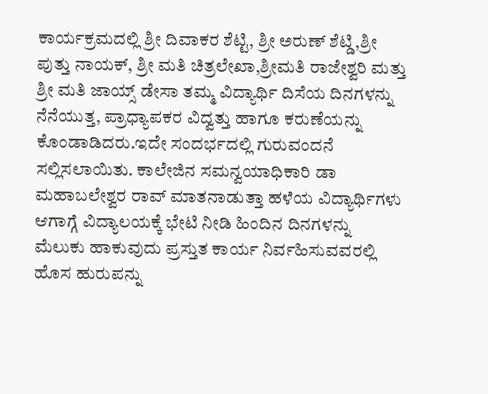ಕಾರ್ಯಕ್ರಮದಲ್ಲಿ ಶ್ರೀ ದಿವಾಕರ ಶೆಟ್ಟಿ, ಶ್ರೀ ಅರುಣ್ ಶೆಟ್ಡಿ,ಶ್ರೀ ಪುತ್ತು ನಾಯಕ್, ಶ್ರೀ ಮತಿ ಚಿತ್ರಲೇಖಾ,ಶ್ರೀಮತಿ ರಾಜೇಶ್ವರಿ ಮತ್ತು ಶ್ರೀ ಮತಿ ಜಾಯ್ಸ್ ಡೇಸಾ ತಮ್ಮ ವಿದ್ಯಾರ್ಥಿ ದಿಸೆಯ ದಿನಗಳನ್ನು ನೆನೆಯುತ್ತ, ಪ್ರಾಧ್ಯಾಪಕರ ವಿದ್ವತ್ತು ಹಾಗೂ ಕರುಣೆಯನ್ನು ಕೊಂಡಾಡಿದರು.ಇದೇ ಸಂದರ್ಭದಲ್ಲಿ ಗುರುವಂದನೆ ಸಲ್ಲಿಸಲಾಯಿತು. ಕಾಲೇಜಿನ ಸಮನ್ವಯಾಧಿಕಾರಿ ಡಾ ಮಹಾಬಲೇಶ್ವರ ರಾವ್ ಮಾತನಾಡುತ್ತಾ ಹಳೆಯ ವಿದ್ಯಾರ್ಥಿಗಳು ಆಗಾಗ್ಗೆ ವಿದ್ಯಾಲಯಕ್ಕೆ ಭೇಟಿ ನೀಡಿ ಹಿಂದಿನ ದಿನಗಳನ್ನು ಮೆಲುಕು ಹಾಕುವುದು ಪ್ರಸ್ತುತ ಕಾರ್ಯ ನಿರ್ವಹಿಸುವವರಲ್ಲಿ ಹೊಸ ಹುರುಪನ್ನು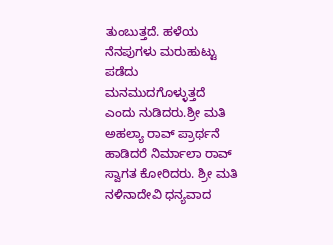ತುಂಬುತ್ತದೆ. ಹಳೆಯ ನೆನಪುಗಳು ಮರುಹುಟ್ಟು ಪಡೆದು ಮನಮುದಗೊಳ್ಳುತ್ತದೆ ಎಂದು ನುಡಿದರು.ಶ್ರೀ ಮತಿ ಅಹಲ್ಯಾ ರಾವ್ ಪ್ರಾರ್ಥನೆ ಹಾಡಿದರೆ ನಿರ್ಮಾಲಾ ರಾವ್ ಸ್ವಾಗತ ಕೋರಿದರು. ಶ್ರೀ ಮತಿ ನಳಿನಾದೇವಿ ಧನ್ಯವಾದ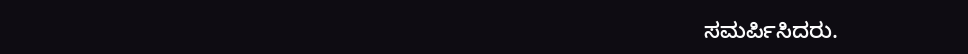ಸಮರ್ಪಿಸಿದರು.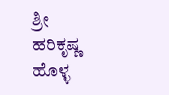ಶ್ರೀ ಹರಿಕೃಷ್ಣ ಹೊಳ್ಳ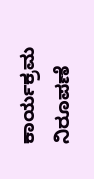ಕಾರ್ಯಕ್ರಮ ನಿರೂಪಣೆ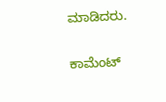ಮಾಡಿದರು.

ಕಾಮೆಂಟ್‌‌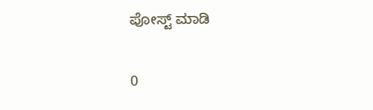ಪೋಸ್ಟ್‌ ಮಾಡಿ

0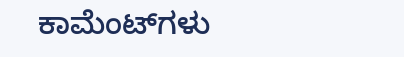ಕಾಮೆಂಟ್‌ಗಳು